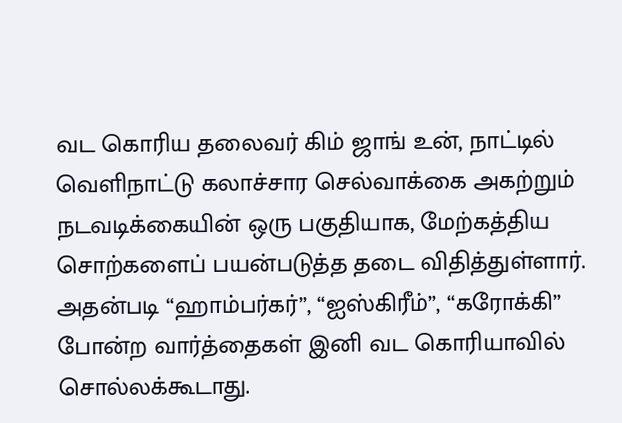வட கொரிய தலைவர் கிம் ஜாங் உன், நாட்டில் வெளிநாட்டு கலாச்சார செல்வாக்கை அகற்றும் நடவடிக்கையின் ஒரு பகுதியாக, மேற்கத்திய சொற்களைப் பயன்படுத்த தடை விதித்துள்ளார். அதன்படி “ஹாம்பர்கர்”, “ஐஸ்கிரீம்”, “கரோக்கி” போன்ற வார்த்தைகள் இனி வட கொரியாவில் சொல்லக்கூடாது.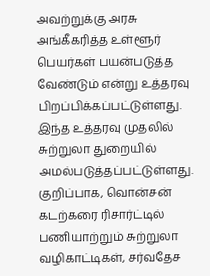அவற்றுக்கு அரசு அங்கீகரித்த உள்ளூர் பெயர்கள் பயன்படுத்த வேண்டும் என்று உத்தரவு பிறப்பிக்கப்பட்டுள்ளது.
இந்த உத்தரவு முதலில் சுற்றுலா துறையில் அமல்படுத்தப்பட்டுள்ளது. குறிப்பாக, வொன்சன் கடற்கரை ரிசார்ட்டில் பணியாற்றும் சுற்றுலா வழிகாட்டிகள், சர்வதேச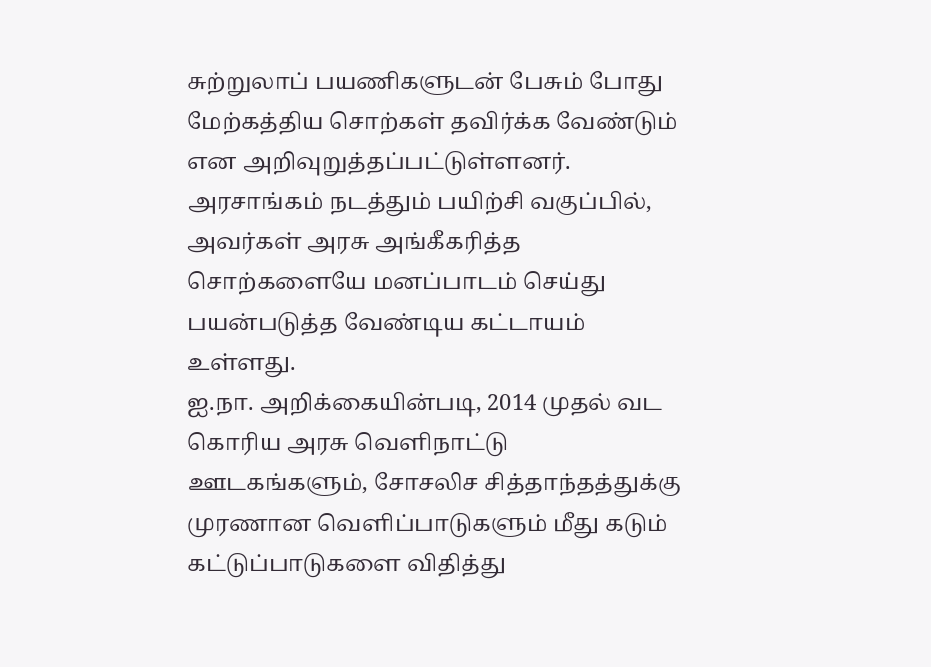சுற்றுலாப் பயணிகளுடன் பேசும் போது மேற்கத்திய சொற்கள் தவிர்க்க வேண்டும் என அறிவுறுத்தப்பட்டுள்ளனர். அரசாங்கம் நடத்தும் பயிற்சி வகுப்பில், அவர்கள் அரசு அங்கீகரித்த சொற்களையே மனப்பாடம் செய்து பயன்படுத்த வேண்டிய கட்டாயம் உள்ளது.
ஐ.நா. அறிக்கையின்படி, 2014 முதல் வட கொரிய அரசு வெளிநாட்டு ஊடகங்களும், சோசலிச சித்தாந்தத்துக்கு முரணான வெளிப்பாடுகளும் மீது கடும் கட்டுப்பாடுகளை விதித்து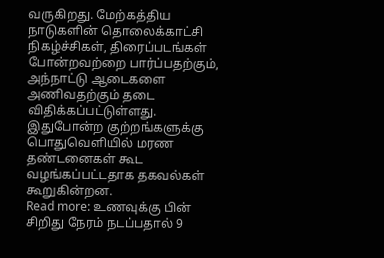வருகிறது. மேற்கத்திய நாடுகளின் தொலைக்காட்சி நிகழ்ச்சிகள், திரைப்படங்கள் போன்றவற்றை பார்ப்பதற்கும், அந்நாட்டு ஆடைகளை அணிவதற்கும் தடை விதிக்கப்பட்டுள்ளது. இதுபோன்ற குற்றங்களுக்கு பொதுவெளியில் மரண தண்டனைகள் கூட வழங்கப்பட்டதாக தகவல்கள் கூறுகின்றன.
Read more: உணவுக்கு பின் சிறிது நேரம் நடப்பதால் 9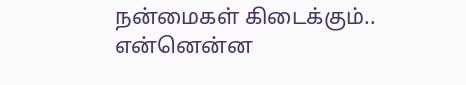நன்மைகள் கிடைக்கும்.. என்னென்ன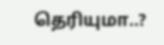தெரியுமா..?